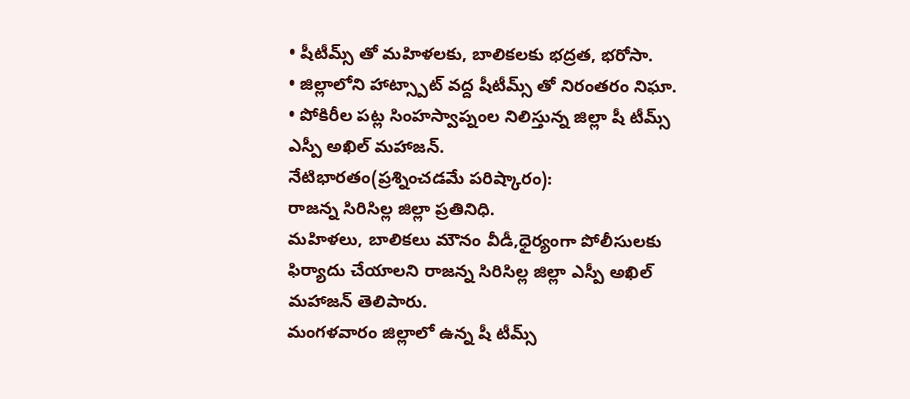• షీటీమ్స్ తో మహిళలకు, బాలికలకు భద్రత, భరోసా.
• జిల్లాలోని హాట్స్పాట్ వద్ద షీటీమ్స్ తో నిరంతరం నిఘా.
• పోకిరీల పట్ల సింహస్వాప్నంల నిలిస్తున్న జిల్లా షీ టీమ్స్ ఎస్పీ అఖిల్ మహాజన్.
నేటిభారతం(ప్రశ్నించడమే పరిష్కారం):
రాజన్న సిరిసిల్ల జిల్లా ప్రతినిధి.
మహిళలు, బాలికలు మౌనం వీడీ,ధైర్యంగా పోలీసులకు ఫిర్యాదు చేయాలని రాజన్న సిరిసిల్ల జిల్లా ఎస్పీ అఖిల్ మహాజన్ తెలిపారు.
మంగళవారం జిల్లాలో ఉన్న షీ టీమ్స్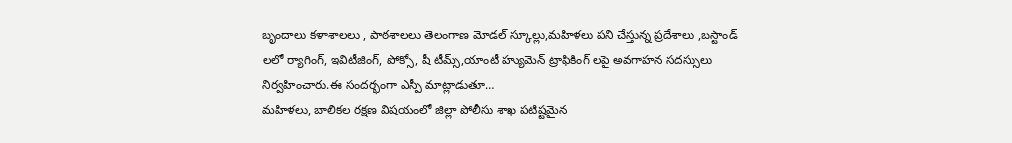బృందాలు కళాశాలలు , పాఠశాలలు తెలంగాణ మోడల్ స్కూల్లు,మహిళలు పని చేస్తున్న ప్రదేశాలు ,బస్టాండ్ లలో ర్యాగింగ్, ఇవిటీజింగ్, పోక్సో, షీ టీమ్స్,యాంటీ హ్యుమెన్ ట్రాఫికింగ్ లపై అవగాహన సదస్సులు నిర్వహించారు.ఈ సందర్భంగా ఎస్పీ మాట్లాడుతూ…
మహిళలు, బాలికల రక్షణ విషయంలో జిల్లా పోలీసు శాఖ పటిష్టమైన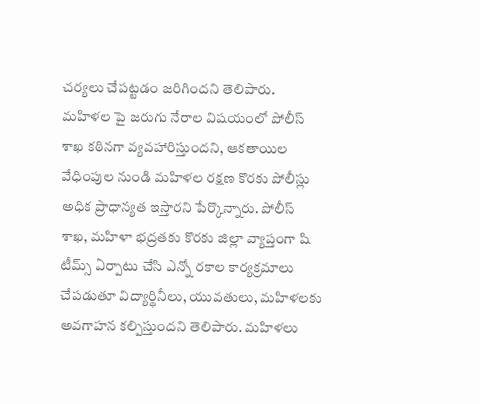చర్యలు చేపట్టడం జరిగిందని తెలిపారు. మహిళల పై జరుగు నేరాల విషయంలో పోలీస్ శాఖ కఠినగా వ్యవహారిస్తుందని, ఆకతాయిల వేధింపుల నుండి మహిళల రక్షణ కొరకు పోలీస్లు అధిక ప్రాధాన్యత ఇస్తారని పేర్కొన్నారు. పోలీస్ శాఖ, మహిళా భద్రతకు కొరకు జిల్లా వ్యాప్తంగా షి టీమ్స్ ఏర్పాటు చేసి ఎన్నో రకాల కార్యక్రమాలు చేపడుతూ విద్యార్థినీలు, యువతులు, మహిళలకు అవగాహన కల్పిస్తుందని తెలిపారు. మహిళలు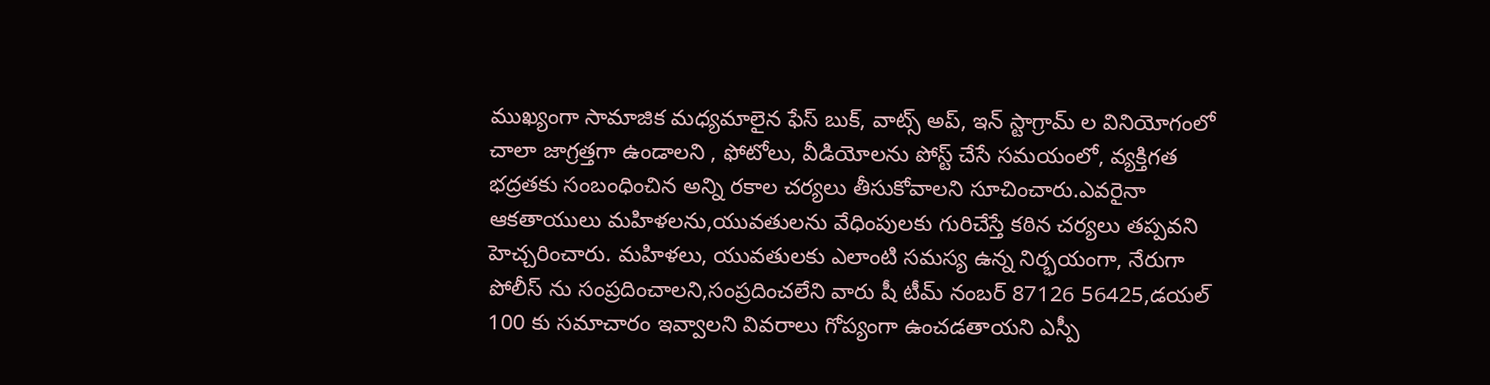ముఖ్యంగా సామాజిక మధ్యమాలైన ఫేస్ బుక్, వాట్స్ అప్, ఇన్ స్టాగ్రామ్ ల వినియోగంలో చాలా జాగ్రత్తగా ఉండాలని , ఫోటోలు, వీడియోలను పోస్ట్ చేసే సమయంలో, వ్యక్తిగత భద్రతకు సంబంధించిన అన్ని రకాల చర్యలు తీసుకోవాలని సూచించారు.ఎవరైనా ఆకతాయులు మహిళలను,యువతులను వేధింపులకు గురిచేస్తే కఠిన చర్యలు తప్పవని హెచ్చరించారు. మహిళలు, యువతులకు ఎలాంటి సమస్య ఉన్న నిర్భయంగా, నేరుగా పోలీస్ ను సంప్రదించాలని,సంప్రదించలేని వారు షీ టీమ్ నంబర్ 87126 56425,డయల్ 100 కు సమాచారం ఇవ్వాలని వివరాలు గోప్యంగా ఉంచడతాయని ఎస్పీ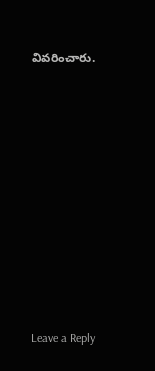వివరించారు.











Leave a Reply